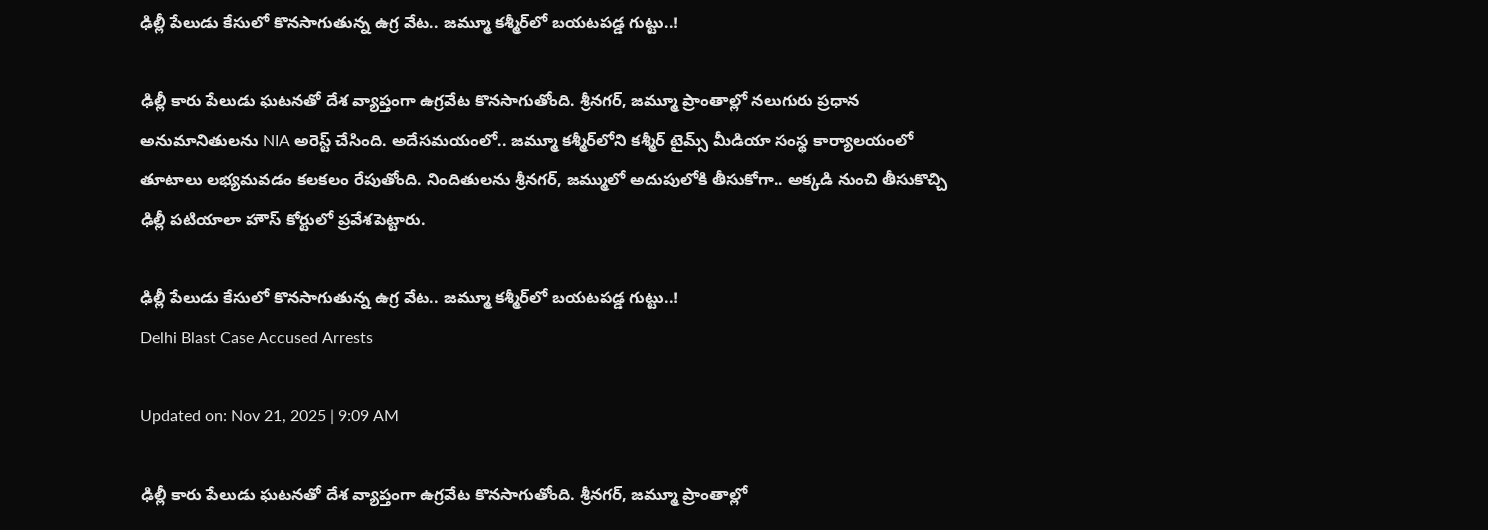ఢిల్లీ పేలుడు కేసులో కొనసాగుతున్న ఉగ్ర వేట.. జమ్మూ కశ్మీర్‌లో బయటపడ్డ గుట్టు..!

ఢిల్లీ కారు పేలుడు ఘటనతో దేశ వ్యాప్తంగా ఉగ్రవేట కొనసాగుతోంది. శ్రీనగర్‌, జమ్మూ ప్రాంతాల్లో నలుగురు ప్రధాన అనుమానితులను NIA అరెస్ట్‌ చేసింది. అదేసమయంలో.. జమ్మూ కశ్మీర్‌లోని కశ్మీర్‌ టైమ్స్‌ మీడియా సంస్థ కార్యాలయంలో తూటాలు లభ్యమవడం కలకలం రేపుతోంది. నిందితులను శ్రీనగర్‌, జమ్ములో అదుపులోకి తీసుకోగా.. అక్కడి నుంచి తీసుకొచ్చి ఢిల్లీ పటియాలా హౌస్‌ కోర్టులో ప్రవేశపెట్టారు.

ఢిల్లీ పేలుడు కేసులో కొనసాగుతున్న ఉగ్ర వేట.. జమ్మూ కశ్మీర్‌లో బయటపడ్డ గుట్టు..!
Delhi Blast Case Accused Arrests

Updated on: Nov 21, 2025 | 9:09 AM

ఢిల్లీ కారు పేలుడు ఘటనతో దేశ వ్యాప్తంగా ఉగ్రవేట కొనసాగుతోంది. శ్రీనగర్‌, జమ్మూ ప్రాంతాల్లో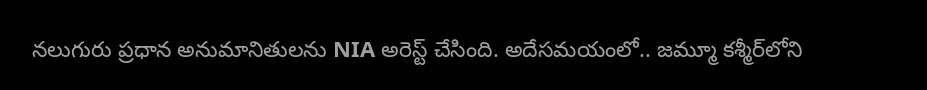నలుగురు ప్రధాన అనుమానితులను NIA అరెస్ట్‌ చేసింది. అదేసమయంలో.. జమ్మూ కశ్మీర్‌లోని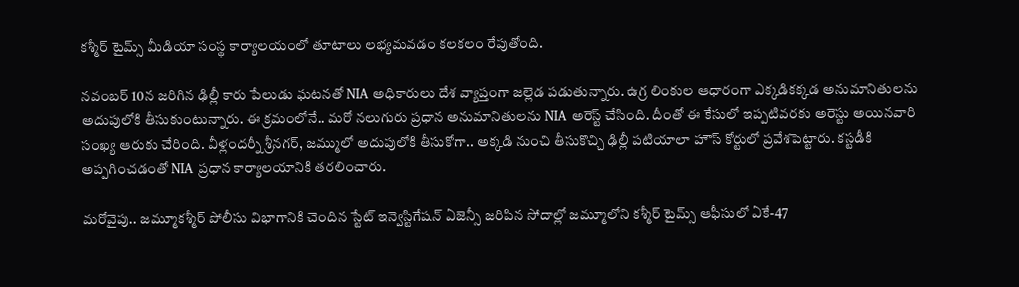కశ్మీర్‌ టైమ్స్‌ మీడియా సంస్థ కార్యాలయంలో తూటాలు లభ్యమవడం కలకలం రేపుతోంది.

నవంబర్‌ 10న జరిగిన ఢిల్లీ కారు పేలుడు ఘటనతో NIA అధికారులు దేశ వ్యాప్తంగా జల్లెడ పడుతున్నారు. ఉగ్ర లింకుల ఆధారంగా ఎక్కడికక్కడ అనుమానితులను అదుపులోకి తీసుకుంటున్నారు. ఈ క్రమంలోనే.. మరో నలుగురు ప్రధాన అనుమానితులను NIA అరెస్ట్ చేసింది. దీంతో ఈ కేసులో ఇప్పటివరకు అరెస్టు అయినవారి సంఖ్య ఆరుకు చేరింది. వీళ్లందర్నీ శ్రీనగర్‌, జమ్ములో అదుపులోకి తీసుకోగా.. అక్కడి నుంచి తీసుకొచ్చి ఢిల్లీ పటియాలా హౌస్‌ కోర్టులో ప్రవేశపెట్టారు. కస్టడీకి అప్పగించడంతో NIA ప్రధాన కార్యాలయానికి తరలించారు.

మరోవైపు.. జమ్మూకశ్మీర్‌ పోలీసు విభాగానికి చెందిన స్టేట్‌ ఇన్వెస్టిగేషన్ ఏజెన్సీ జరిపిన సోదాల్లో జమ్మూలోని కశ్మీర్ టైమ్స్ ఆఫీసులో ఏకే-47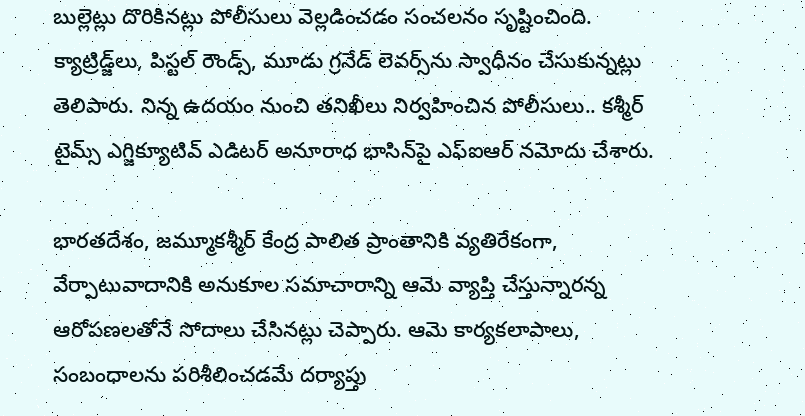బుల్లెట్లు దొరికినట్లు పోలీసులు వెల్లడించడం సంచలనం సృష్టించింది. క్యాట్రిడ్జ్‌లు, పిస్టల్‌ రౌండ్స్‌, మూడు గ్రనేడ్‌ లెవర్స్‌ను స్వాధీనం చేసుకున్నట్లు తెలిపారు. నిన్న ఉదయం నుంచి తనిఖీలు నిర్వహించిన పోలీసులు.. కశ్మీర్ టైమ్స్ ఎగ్జిక్యూటివ్ ఎడిటర్ అనూరాధ భాసిన్‌పై ఎఫ్‌ఐఆర్ నమోదు చేశారు.

భారతదేశం, జమ్మూకశ్మీర్ కేంద్ర పాలిత ప్రాంతానికి వ్యతిరేకంగా, వేర్పాటువాదానికి అనుకూల సమాచారాన్ని ఆమె వ్యాప్తి చేస్తున్నారన్న ఆరోపణలతోనే సోదాలు చేసినట్లు చెప్పారు. ఆమె కార్యకలాపాలు, సంబంధాలను పరిశీలించడమే దర్యాప్తు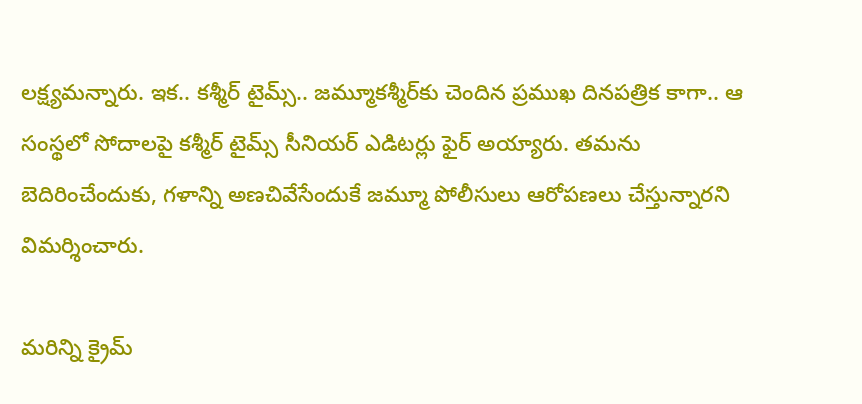లక్ష్యమన్నారు. ఇక.. కశ్మీర్‌ టైమ్స్‌.. జమ్మూకశ్మీర్‌కు చెందిన ప్రముఖ దినపత్రిక కాగా.. ఆ సంస్థలో సోదాలపై కశ్మీర్ టైమ్స్ సీనియర్ ఎడిటర్లు ఫైర్‌ అయ్యారు. తమను బెదిరించేందుకు, గళాన్ని అణచివేసేందుకే జమ్మూ పోలీసులు ఆరోపణలు చేస్తున్నారని విమర్శించారు.

మరిన్ని క్రైమ్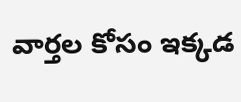వార్తల కోసం ఇక్కడ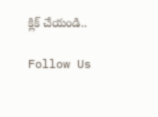క్లిక్ చేయండి..

Follow Us